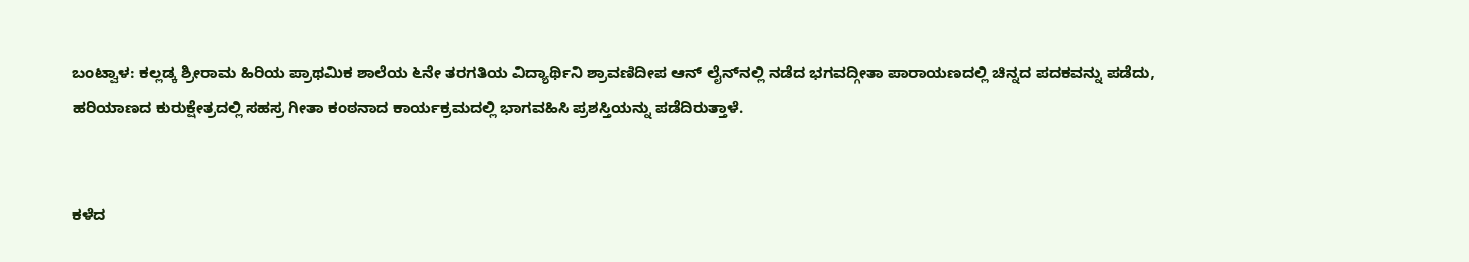ಬಂಟ್ವಾಳ: ಕಲ್ಲಡ್ಕ ಶ್ರೀರಾಮ ಹಿರಿಯ ಪ್ರಾಥಮಿಕ ಶಾಲೆಯ ೬ನೇ ತರಗತಿಯ ವಿದ್ಯಾರ್ಥಿನಿ ಶ್ರಾವಣಿದೀಪ ಆನ್ ಲೈನ್‌ನಲ್ಲಿ ನಡೆದ ಭಗವದ್ಗೀತಾ ಪಾರಾಯಣದಲ್ಲಿ ಚಿನ್ನದ ಪದಕವನ್ನು ಪಡೆದು, ಹರಿಯಾಣದ ಕುರುಕ್ಷೇತ್ರದಲ್ಲಿ ಸಹಸ್ರ ಗೀತಾ ಕಂಠನಾದ ಕಾರ್ಯಕ್ರಮದಲ್ಲಿ ಭಾಗವಹಿಸಿ ಪ್ರಶಸ್ತಿಯನ್ನು ಪಡೆದಿರುತ್ತಾಳೆ.


ಕಳೆದ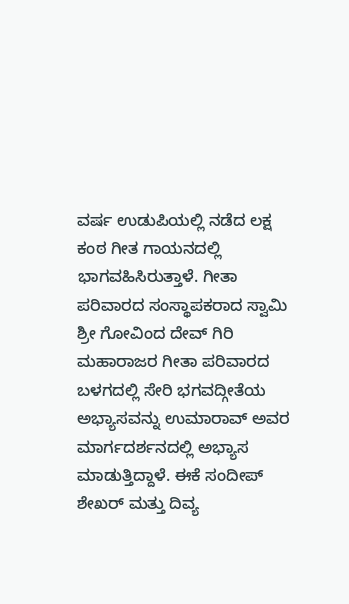ವರ್ಷ ಉಡುಪಿಯಲ್ಲಿ ನಡೆದ ಲಕ್ಷ ಕಂಠ ಗೀತ ಗಾಯನದಲ್ಲಿ ಭಾಗವಹಿಸಿರುತ್ತಾಳೆ. ಗೀತಾ ಪರಿವಾರದ ಸಂಸ್ಥಾಪಕರಾದ ಸ್ವಾಮಿ ಶ್ರೀ ಗೋವಿಂದ ದೇವ್ ಗಿರಿ ಮಹಾರಾಜರ ಗೀತಾ ಪರಿವಾರದ ಬಳಗದಲ್ಲಿ ಸೇರಿ ಭಗವದ್ಗೀತೆಯ ಅಭ್ಯಾಸವನ್ನು ಉಮಾರಾವ್ ಅವರ ಮಾರ್ಗದರ್ಶನದಲ್ಲಿ ಅಭ್ಯಾಸ ಮಾಡುತ್ತಿದ್ದಾಳೆ. ಈಕೆ ಸಂದೀಪ್ ಶೇಖ‌ರ್ ಮತ್ತು ದಿವ್ಯ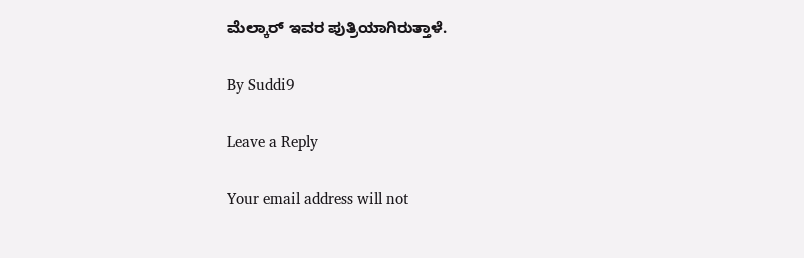ಮೆಲ್ಕಾರ್ ಇವರ ಪುತ್ರಿಯಾಗಿರುತ್ತಾಳೆ.

By Suddi9

Leave a Reply

Your email address will not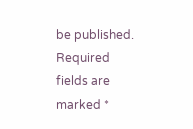be published. Required fields are marked *